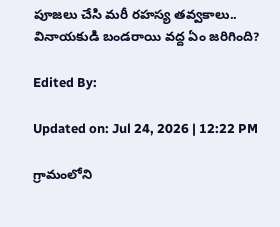పూజలు చేసి మరీ రహస్య తవ్వకాలు.. వినాయకుడి బండరాయి వద్ద ఏం జరిగింది?

Edited By:

Updated on: Jul 24, 2026 | 12:22 PM

గ్రామంలోని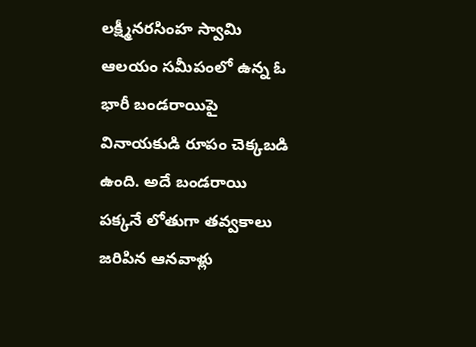లక్ష్మీనరసింహ స్వామి ఆలయం సమీపంలో ఉన్న ఓ భారీ బండరాయిపై వినాయకుడి రూపం చెక్కబడి ఉంది. అదే బండరాయి పక్కనే లోతుగా తవ్వకాలు జరిపిన ఆనవాళ్లు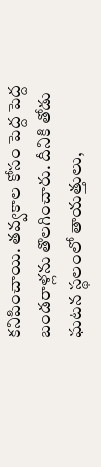కనిపించాయి. తవ్వకాల కోసం పెద్ద పెద్ద బండరాళ్లను తొలగించారు. దీనికి తోడు ఘటన స్థలంలో తాయత్తులు,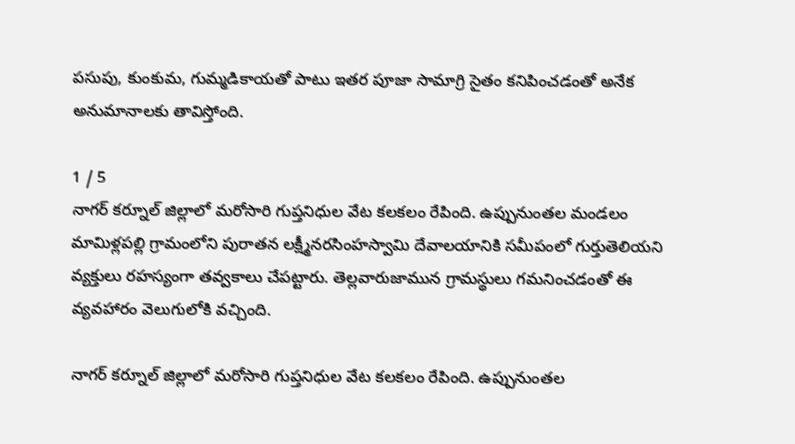పసుపు, కుంకుమ, గుమ్మడికాయతో పాటు ఇతర పూజా సామాగ్రి సైతం కనిపించడంతో అనేక అనుమానాలకు తావిస్తోంది.

1 / 5
నాగర్ కర్నూల్ జిల్లాలో మరోసారి గుప్తనిధుల వేట కలకలం రేపింది. ఉప్పునుంతల మండలం మామిళ్లపల్లి గ్రామంలోని పురాతన లక్ష్మీనరసింహస్వామి దేవాలయానికి సమీపంలో గుర్తుతెలియని వ్యక్తులు రహస్యంగా తవ్వకాలు చేపట్టారు. తెల్లవారుజామున గ్రామస్థులు గమనించడంతో ఈ వ్యవహారం వెలుగులోకి వచ్చింది.

నాగర్ కర్నూల్ జిల్లాలో మరోసారి గుప్తనిధుల వేట కలకలం రేపింది. ఉప్పునుంతల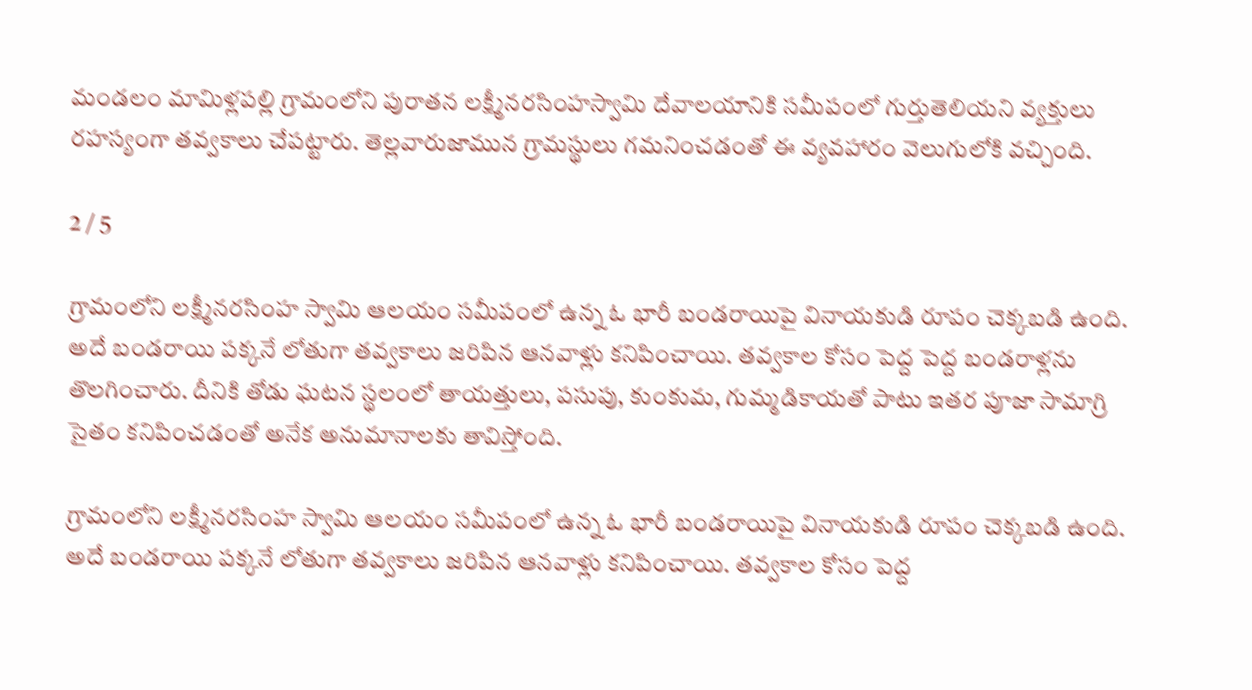మండలం మామిళ్లపల్లి గ్రామంలోని పురాతన లక్ష్మీనరసింహస్వామి దేవాలయానికి సమీపంలో గుర్తుతెలియని వ్యక్తులు రహస్యంగా తవ్వకాలు చేపట్టారు. తెల్లవారుజామున గ్రామస్థులు గమనించడంతో ఈ వ్యవహారం వెలుగులోకి వచ్చింది.

2 / 5

గ్రామంలోని లక్ష్మీనరసింహ స్వామి ఆలయం సమీపంలో ఉన్న ఓ భారీ బండరాయిపై వినాయకుడి రూపం చెక్కబడి ఉంది. అదే బండరాయి పక్కనే లోతుగా తవ్వకాలు జరిపిన ఆనవాళ్లు కనిపించాయి. తవ్వకాల కోసం పెద్ద పెద్ద బండరాళ్లను తొలగించారు. దీనికి తోడు ఘటన స్థలంలో తాయత్తులు, పసుపు, కుంకుమ, గుమ్మడికాయతో పాటు ఇతర పూజా సామాగ్రి సైతం కనిపించడంతో అనేక అనుమానాలకు తావిస్తోంది.

గ్రామంలోని లక్ష్మీనరసింహ స్వామి ఆలయం సమీపంలో ఉన్న ఓ భారీ బండరాయిపై వినాయకుడి రూపం చెక్కబడి ఉంది. అదే బండరాయి పక్కనే లోతుగా తవ్వకాలు జరిపిన ఆనవాళ్లు కనిపించాయి. తవ్వకాల కోసం పెద్ద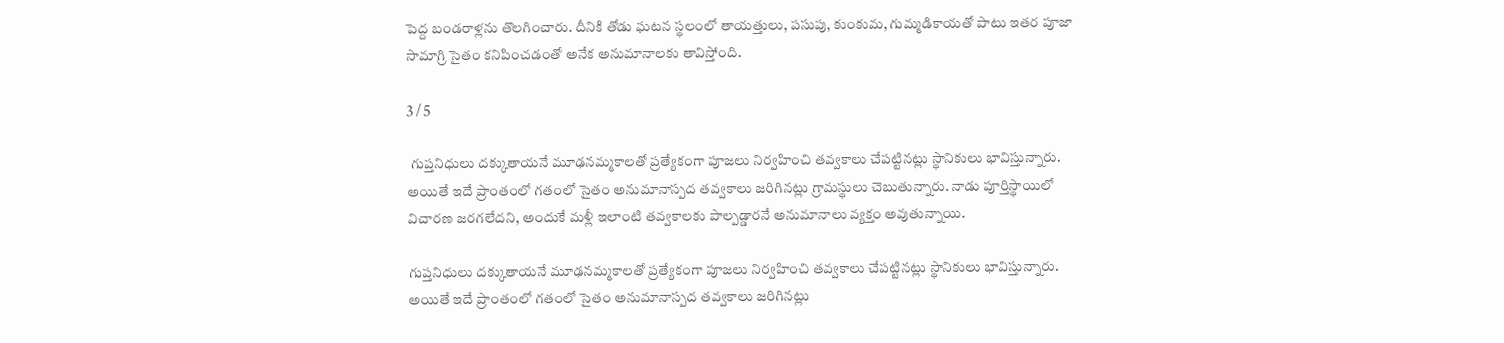పెద్ద బండరాళ్లను తొలగించారు. దీనికి తోడు ఘటన స్థలంలో తాయత్తులు, పసుపు, కుంకుమ, గుమ్మడికాయతో పాటు ఇతర పూజా సామాగ్రి సైతం కనిపించడంతో అనేక అనుమానాలకు తావిస్తోంది.

3 / 5

 గుప్తనిధులు దక్కుతాయనే మూఢనమ్మకాలతో ప్రత్యేకంగా పూజలు నిర్వహించి తవ్వకాలు చేపట్టినట్లు స్థానికులు భావిస్తున్నారు.
అయితే ఇదే ప్రాంతంలో గతంలో సైతం అనుమానాస్పద తవ్వకాలు జరిగినట్లు గ్రామస్థులు చెబుతున్నారు. నాడు పూర్తిస్థాయిలో విచారణ జరగలేదని, అందుకే మళ్లీ ఇలాంటి తవ్వకాలకు పాల్పడ్డారనే అనుమానాలు వ్యక్తం అవుతున్నాయి.

గుప్తనిధులు దక్కుతాయనే మూఢనమ్మకాలతో ప్రత్యేకంగా పూజలు నిర్వహించి తవ్వకాలు చేపట్టినట్లు స్థానికులు భావిస్తున్నారు. అయితే ఇదే ప్రాంతంలో గతంలో సైతం అనుమానాస్పద తవ్వకాలు జరిగినట్లు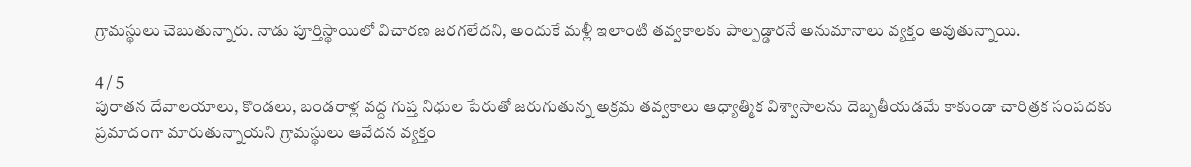గ్రామస్థులు చెబుతున్నారు. నాడు పూర్తిస్థాయిలో విచారణ జరగలేదని, అందుకే మళ్లీ ఇలాంటి తవ్వకాలకు పాల్పడ్డారనే అనుమానాలు వ్యక్తం అవుతున్నాయి.

4 / 5
పురాతన దేవాలయాలు, కొండలు, బండరాళ్ల వద్ద గుప్త నిధుల పేరుతో జరుగుతున్న అక్రమ తవ్వకాలు ఆధ్యాత్మిక విశ్వాసాలను దెబ్బతీయడమే కాకుండా చారిత్రక సంపదకు ప్రమాదంగా మారుతున్నాయని గ్రామస్థులు ఆవేదన వ్యక్తం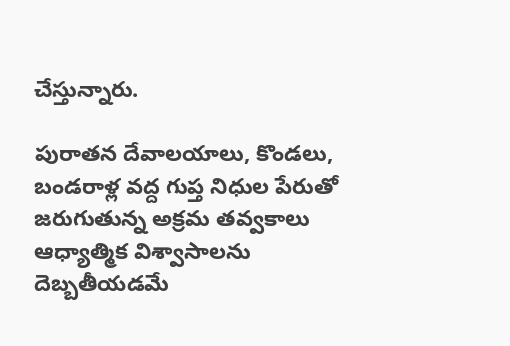చేస్తున్నారు.

పురాతన దేవాలయాలు, కొండలు, బండరాళ్ల వద్ద గుప్త నిధుల పేరుతో జరుగుతున్న అక్రమ తవ్వకాలు ఆధ్యాత్మిక విశ్వాసాలను దెబ్బతీయడమే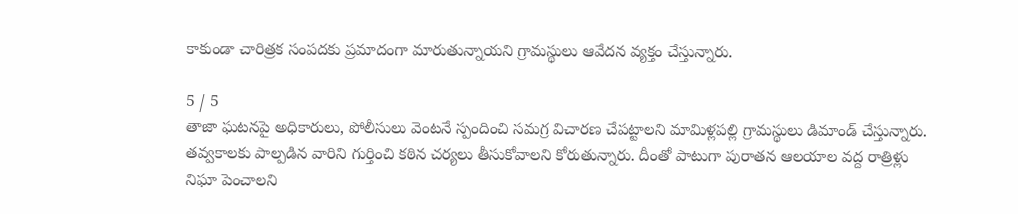కాకుండా చారిత్రక సంపదకు ప్రమాదంగా మారుతున్నాయని గ్రామస్థులు ఆవేదన వ్యక్తం చేస్తున్నారు.

5 / 5
తాజా ఘటనపై అధికారులు, పోలీసులు వెంటనే స్పందించి సమగ్ర విచారణ చేపట్టాలని మామిళ్లపల్లి గ్రామస్థులు డిమాండ్ చేస్తున్నారు. తవ్వకాలకు పాల్పడిన వారిని గుర్తించి కఠిన చర్యలు తీసుకోవాలని కోరుతున్నారు. దీంతో పాటుగా పురాతన ఆలయాల వద్ద రాత్రిళ్లు నిఘా పెంచాలని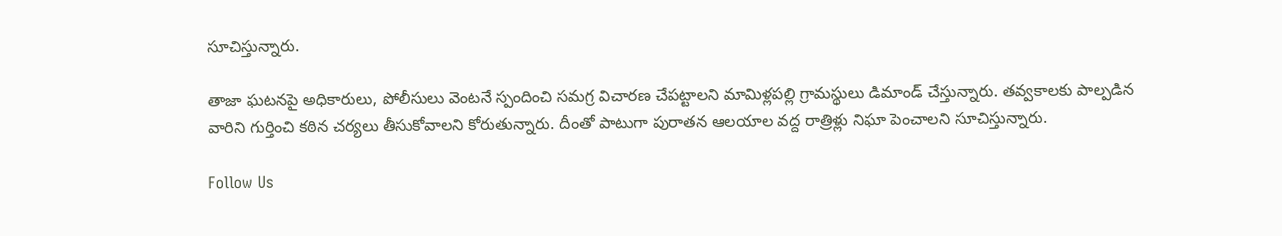సూచిస్తున్నారు.

తాజా ఘటనపై అధికారులు, పోలీసులు వెంటనే స్పందించి సమగ్ర విచారణ చేపట్టాలని మామిళ్లపల్లి గ్రామస్థులు డిమాండ్ చేస్తున్నారు. తవ్వకాలకు పాల్పడిన వారిని గుర్తించి కఠిన చర్యలు తీసుకోవాలని కోరుతున్నారు. దీంతో పాటుగా పురాతన ఆలయాల వద్ద రాత్రిళ్లు నిఘా పెంచాలని సూచిస్తున్నారు.

Follow Us